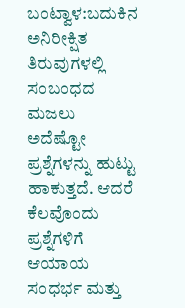ಬಂಟ್ವಾಳ:ಬದುಕಿನ ಅನಿರೀಕ್ಷಿತ ತಿರುವುಗಳಲ್ಲಿ ಸಂಬಂಧದ ಮಜಲು ಅದೆಷ್ಟೋ ಪ್ರಶ್ನೆಗಳನ್ನು ಹುಟ್ಟು ಹಾಕುತ್ತದೆ. ಆದರೆ ಕೆಲವೊಂದು ಪ್ರಶ್ನೆಗಳಿಗೆ ಆಯಾಯ ಸಂಧರ್ಭ ಮತ್ತು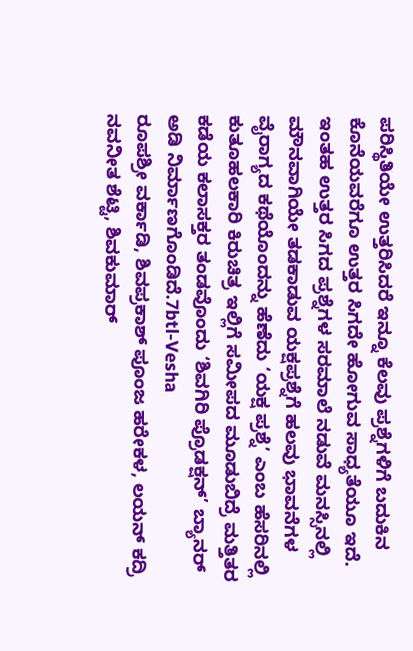ಪರಿಸ್ಥಿತಿಯೇ ಉತ್ತರಿಸಿದರೆ ಇನ್ನೂ ಕೆಲವು ಪ್ರಶ್ನೆಗಳಿಗೆ ಬದುಕಿನ ಕೊನೆಯವರೆಗೂ ಉತ್ತರ ಸಿಗದೇ ಹೋಗುವ ಸಾಧ್ಯತೆಯೂ ಇದೆ. ಇಂತಹ ಉತ್ತರ ಸಿಗದ ಪ್ರಶ್ನೆಗಳ ಸರಮಾಲೆ ನಡುವೆ ಮನಸ್ಸಿನಲ್ಲಿ ಮೌನವಾಗಿಯೇ ತಡಕಾಡುವ ಯಕ್ಷಪ್ರಶ್ನೆಗೆ ಹಲವು ಭಾವನೆಗಳ ವೈರಾಗ್ಯದ ಕಥೆಯೊಂದನ್ನು ಹೆಣೆದು ‘ಯಕ್ಷ ಪ್ರಶ್ನೆ’ ಎಂಬ ಹೆಸರಿನಲ್ಲಿ ಕುತೂಹಲಕಾರಿ ಕಿರುಚಿತ್ರ ಇಲ್ಲಿಗೆ ಸಮೀಪದ ಮೂಡುಬಿದ್ರೆ ಮತ್ತಿತರ ಕಡೆಯ ಕಲಾಸಕ್ತರ ತಂಡವೊಂದು ‘ಶಿವಗಿರಿ ಪ್ರೊಡಕ್ಷನ್’ ಬ್ಯಾನರ್ ಅಡಿ ನಿರ್ಮಾಣಗೊಂಡಿದೆ.7btl-Vesha
ರೂಪಶ್ರೀ ವರ್ಕಾಡಿ, ಶಿವಪ್ರಕಾಶ್ ಪೂಂಜ ಹರೇಕಳ, ಲಯನ್ ಕದ್ರಿ ನವನೀತ ಶೆಟ್ಟಿ, ಶಿವಕುಮಾರ್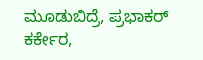ಮೂಡುಬಿದ್ರೆ, ಪ್ರಭಾಕರ್ ಕರ್ಕೇರ,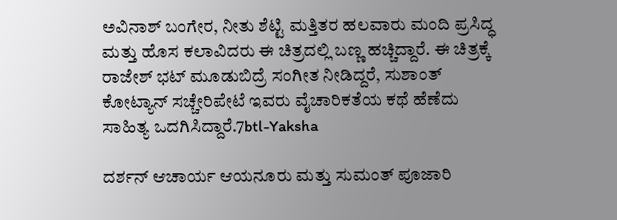ಅವಿನಾಶ್ ಬಂಗೇರ, ನೀತು ಶೆಟ್ಟಿ ಮತ್ತಿತರ ಹಲವಾರು ಮಂದಿ ಪ್ರಸಿದ್ಧ ಮತ್ತು ಹೊಸ ಕಲಾವಿದರು ಈ ಚಿತ್ರದಲ್ಲಿ ಬಣ್ಣ ಹಚ್ಚಿದ್ದಾರೆ. ಈ ಚಿತ್ರಕ್ಕೆ ರಾಜೇಶ್ ಭಟ್ ಮೂಡುಬಿದ್ರೆ ಸಂಗೀತ ನೀಡಿದ್ದರೆ, ಸುಶಾಂತ್ ಕೋಟ್ಯಾನ್ ಸಚ್ಚೇರಿಪೇಟೆ ಇವರು ವೈಚಾರಿಕತೆಯ ಕಥೆ ಹೆಣೆದು ಸಾಹಿತ್ಯ ಒದಗಿಸಿದ್ದಾರೆ.7btl-Yaksha

ದರ್ಶನ್ ಆಚಾರ್ಯ ಆಯನೂರು ಮತ್ತು ಸುಮಂತ್ ಪೂಜಾರಿ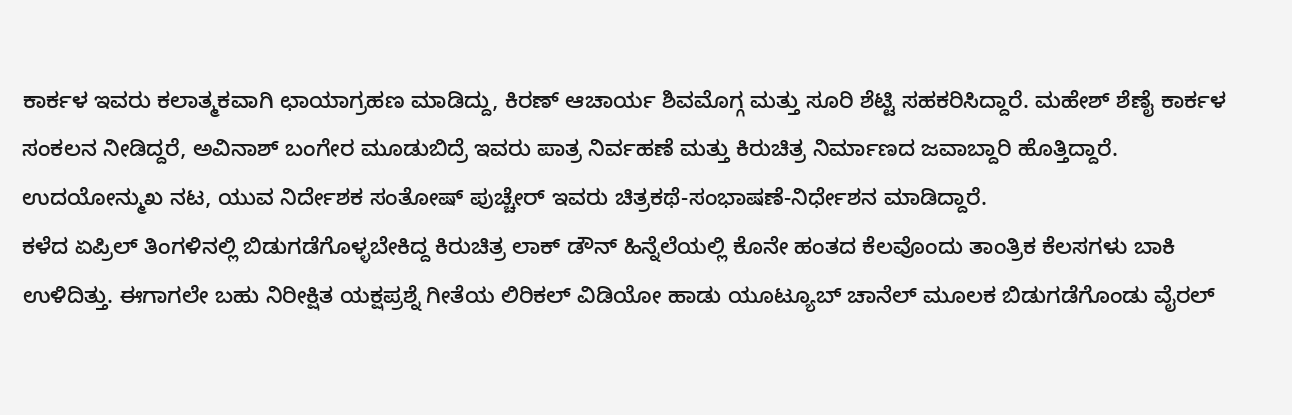ಕಾರ್ಕಳ ಇವರು ಕಲಾತ್ಮಕವಾಗಿ ಛಾಯಾಗ್ರಹಣ ಮಾಡಿದ್ದು, ಕಿರಣ್ ಆಚಾರ್ಯ ಶಿವಮೊಗ್ಗ ಮತ್ತು ಸೂರಿ ಶೆಟ್ಟಿ ಸಹಕರಿಸಿದ್ದಾರೆ. ಮಹೇಶ್ ಶೆಣೈ ಕಾರ್ಕಳ ಸಂಕಲನ ನೀಡಿದ್ದರೆ, ಅವಿನಾಶ್ ಬಂಗೇರ ಮೂಡುಬಿದ್ರೆ ಇವರು ಪಾತ್ರ ನಿರ್ವಹಣೆ ಮತ್ತು ಕಿರುಚಿತ್ರ ನಿರ್ಮಾಣದ ಜವಾಬ್ದಾರಿ ಹೊತ್ತಿದ್ದಾರೆ. ಉದಯೋನ್ಮುಖ ನಟ, ಯುವ ನಿರ್ದೇಶಕ ಸಂತೋಷ್ ಪುಚ್ಚೇರ್ ಇವರು ಚಿತ್ರಕಥೆ-ಸಂಭಾಷಣೆ-ನಿರ್ಧೇಶನ ಮಾಡಿದ್ದಾರೆ.
ಕಳೆದ ಏಪ್ರಿಲ್ ತಿಂಗಳಿನಲ್ಲಿ ಬಿಡುಗಡೆಗೊಳ್ಳಬೇಕಿದ್ದ ಕಿರುಚಿತ್ರ ಲಾಕ್ ಡೌನ್ ಹಿನ್ನೆಲೆಯಲ್ಲಿ ಕೊನೇ ಹಂತದ ಕೆಲವೊಂದು ತಾಂತ್ರಿಕ ಕೆಲಸಗಳು ಬಾಕಿ ಉಳಿದಿತ್ತು. ಈಗಾಗಲೇ ಬಹು ನಿರೀಕ್ಷಿತ ಯಕ್ಷಪ್ರಶ್ನೆ ಗೀತೆಯ ಲಿರಿಕಲ್ ವಿಡಿಯೋ ಹಾಡು ಯೂಟ್ಯೂಬ್ ಚಾನೆಲ್ ಮೂಲಕ ಬಿಡುಗಡೆಗೊಂಡು ವೈರಲ್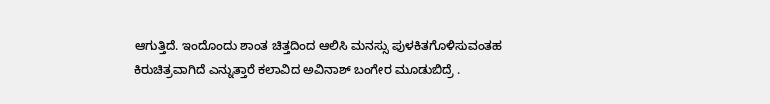ಆಗುತ್ತಿದೆ. ಇಂದೊಂದು ಶಾಂತ ಚಿತ್ತದಿಂದ ಆಲಿಸಿ ಮನಸ್ಸು ಪುಳಕಿತಗೊಳಿಸುವಂತಹ ಕಿರುಚಿತ್ರವಾಗಿದೆ ಎನ್ನುತ್ತಾರೆ ಕಲಾವಿದ ಅವಿನಾಶ್ ಬಂಗೇರ ಮೂಡುಬಿದ್ರೆ .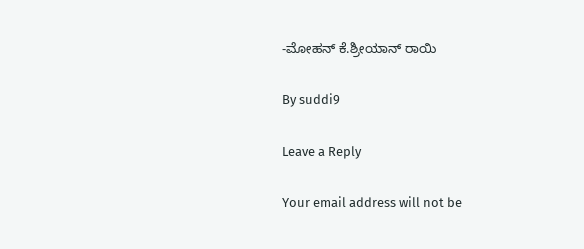-ಮೋಹನ್ ಕೆ.ಶ್ರೀಯಾನ್ ರಾಯಿ

By suddi9

Leave a Reply

Your email address will not be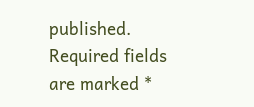published. Required fields are marked *